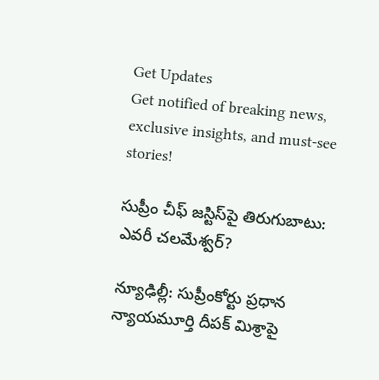Get Updates
Get notified of breaking news, exclusive insights, and must-see stories!

సుప్రీం చీఫ్ జస్టిస్‌పై తిరుగుబాటు: ఎవరీ చలమేశ్వర్?

న్యూఢిల్లీ: సుప్రీంకోర్టు ప్రధాన న్యాయమూర్తి దీపక్ మిశ్రాపై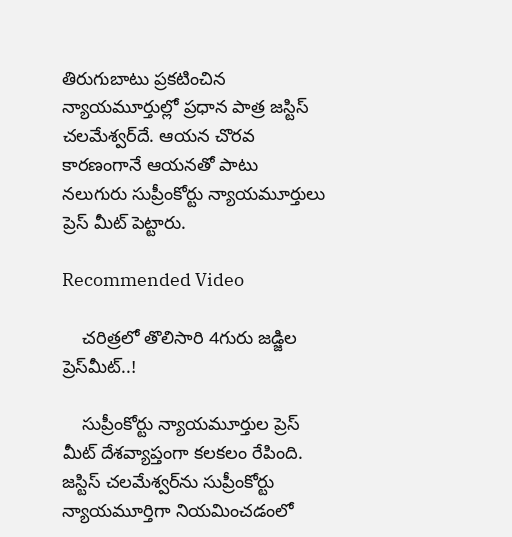తిరుగుబాటు ప్రకటించిన న్యాయమూర్తుల్లో ప్రధాన పాత్ర జస్టిస్ చలమేశ్వర్‌దే. ఆయన చొరవ కారణంగానే ఆయనతో పాటు నలుగురు సుప్రీంకోర్టు న్యాయమూర్తులు ప్రెస్ మీట్ పెట్టారు.

Recommended Video

    చరిత్రలో తొలిసారి 4గురు జడ్జిల ప్రెస్‌మీట్..!

    సుప్రీంకోర్టు న్యాయమూర్తుల ప్రెస్ మీట్ దేశవ్యాప్తంగా కలకలం రేపింది. జస్టిస్ చలమేశ్వర్‌ను సుప్రీంకోర్టు న్యాయమూర్తిగా నియమించడంలో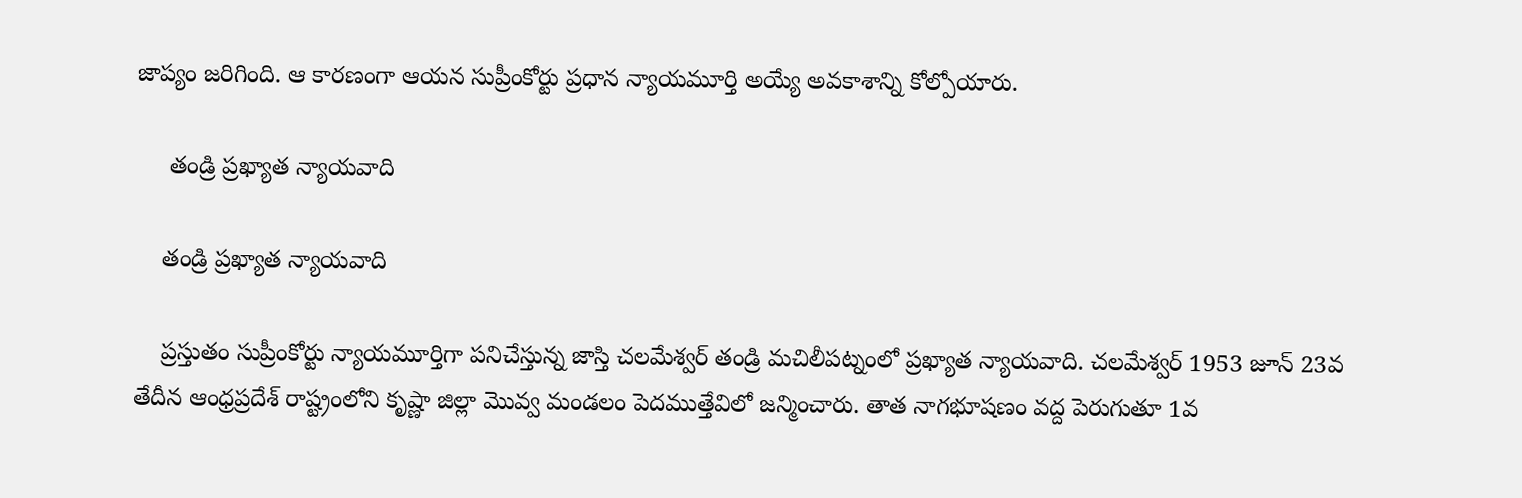జాప్యం జరిగింది. ఆ కారణంగా ఆయన సుప్రీంకోర్టు ప్రధాన న్యాయమూర్తి అయ్యే అవకాశాన్ని కోల్పోయారు.

     తండ్రి ప్రఖ్యాత న్యాయవాది

    తండ్రి ప్రఖ్యాత న్యాయవాది

    ప్రస్తుతం సుప్రీంకోర్టు న్యాయమూర్తిగా పనిచేస్తున్న జాస్తి చలమేశ్వర్ తండ్రి మచిలీపట్నంలో ప్రఖ్యాత న్యాయవాది. చలమేశ్వర్ 1953 జూన్ 23వ తేదీన ఆంధ్రప్రదేశ్ రాష్ట్రంలోని కృష్ణా జిల్లా మొవ్వ మండలం పెదముత్తేవిలో జన్మించారు. తాత నాగభూషణం వద్ద పెరుగుతూ 1వ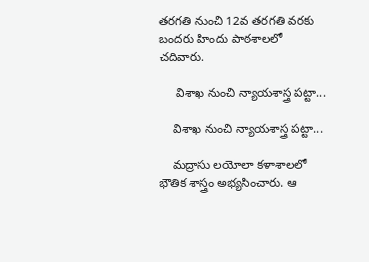తరగతి నుంచి 12వ తరగతి వరకు బందరు హిందు పాఠశాలలో చదివారు.

     విశాఖ నుంచి న్యాయశాస్త్ర పట్టా...

    విశాఖ నుంచి న్యాయశాస్త్ర పట్టా...

    మద్రాసు లయోలా కళాశాలలో భౌతిక శాస్త్రం అభ్యసించారు. ఆ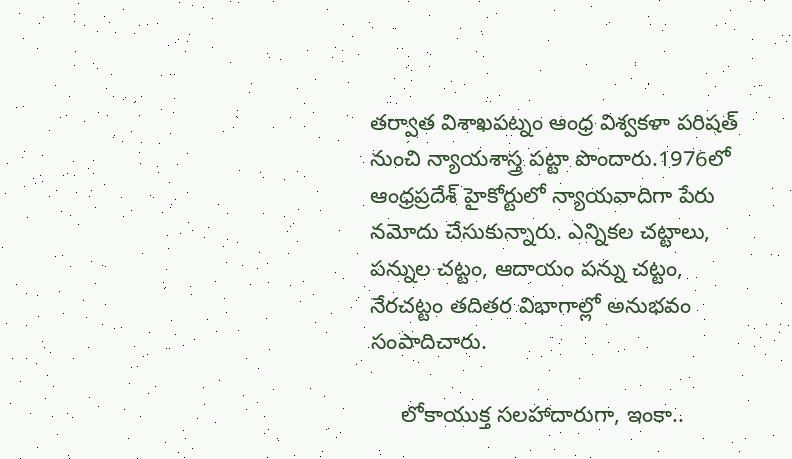తర్వాత విశాఖపట్నం ఆంధ్ర విశ్వకళా పరిషత్ నుంచి న్యాయశాస్త్ర పట్టా పొందారు.1976లో ఆంధ్రప్రదేశ్ హైకోర్టులో న్యాయవాదిగా పేరు నమోదు చేసుకున్నారు. ఎన్నికల చట్టాలు, పన్నుల చట్టం, ఆదాయం పన్ను చట్టం, నేరచట్టం తదితర విభాగాల్లో అనుభవం సంపాదిచారు.

     లోకాయుక్త సలహాదారుగా, ఇంకా..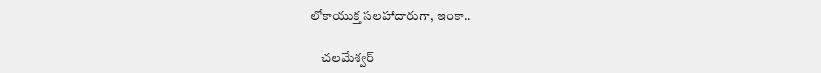లోకాయుక్త సలహాదారుగా, ఇంకా..

    చలమేశ్వర్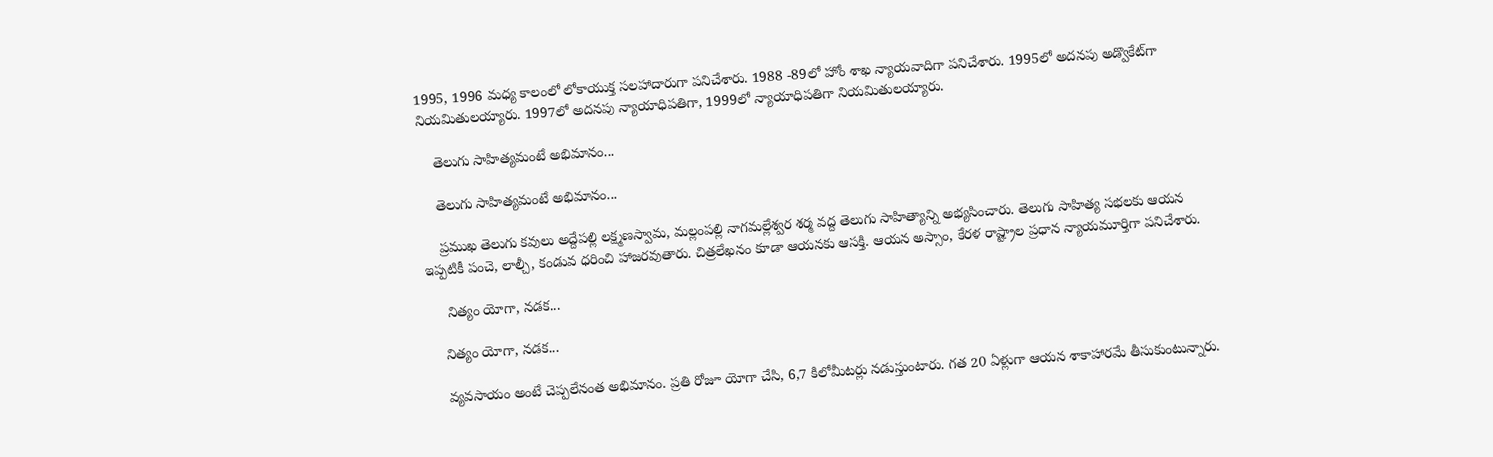1995, 1996 మధ్య కాలంలో లోకాయుక్త సలహాదారుగా పనిచేశారు. 1988 -89లో హోం శాఖ న్యాయవాదిగా పనిచేశారు. 1995లో అదనపు అడ్వొకేట్‌గా నియమితులయ్యారు. 1997లో అదనపు న్యాయాధిపతిగా, 1999లో న్యాయాధిపతిగా నియమితులయ్యారు.

    తెలుగు సాహిత్యమంటే అభిమానం...

    తెలుగు సాహిత్యమంటే అభిమానం...

    ప్రముఖ తెలుగు కవులు అద్దేపల్లి లక్ష్మణస్వామ, మల్లంపల్లి నాగమల్లేశ్వర శర్మ వద్ద తెలుగు సాహిత్యాన్ని అభ్యసించారు. తెలుగు సాహిత్య సభలకు ఆయన ఇప్పటికీ పంచె, లాల్చీ, కండువ ధరించి హాజరవుతారు. చిత్రలేఖనం కూడా ఆయనకు ఆసక్తి. ఆయన అస్సాం, కేరళ రాష్ట్రాల ప్రధాన న్యాయమూర్తిగా పనిచేశారు.

     నిత్యం యోగా, నడక...

    నిత్యం యోగా, నడక...

    వ్యవసాయం అంటే చెప్పలేనంత అభిమానం. ప్రతి రోజూ యోగా చేసి, 6,7 కిలోమీటర్లు నడుస్తుంటారు. గత 20 ఏళ్లుగా ఆయన శాకాహారమే తీసుకుంటున్నారు.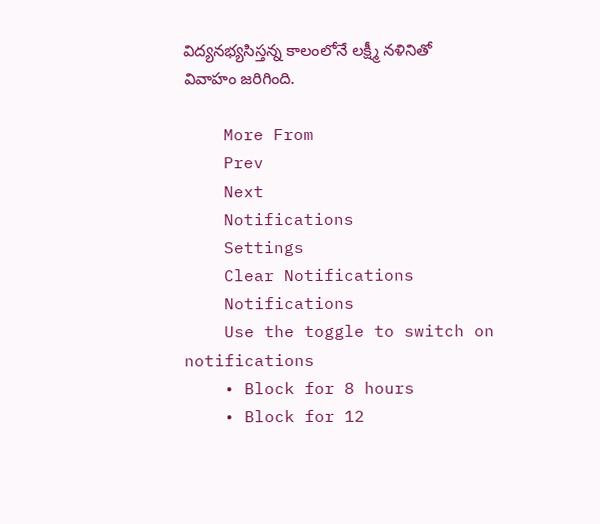విద్యనభ్యసిస్తన్న కాలంలోనే లక్ష్మీ నళినితో వివాహం జరిగింది.

    More From
    Prev
    Next
    Notifications
    Settings
    Clear Notifications
    Notifications
    Use the toggle to switch on notifications
    • Block for 8 hours
    • Block for 12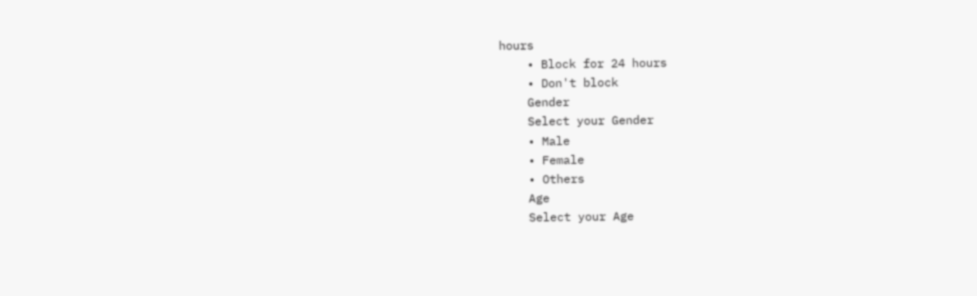hours
    • Block for 24 hours
    • Don't block
    Gender
    Select your Gender
    • Male
    • Female
    • Others
    Age
    Select your Age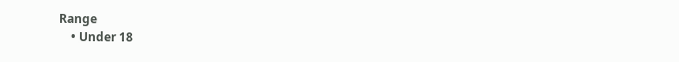Range
    • Under 18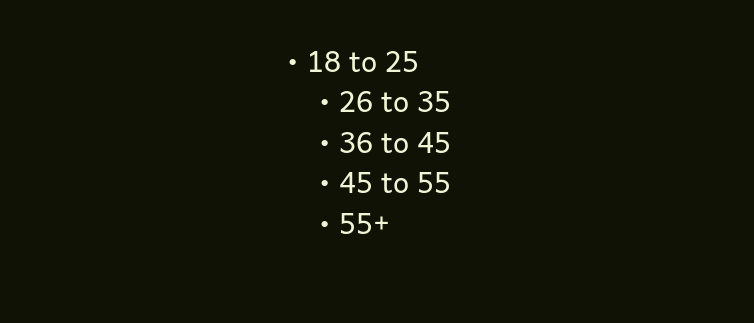• 18 to 25
    • 26 to 35
    • 36 to 45
    • 45 to 55
    • 55+